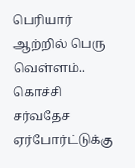பெரியார் ஆற்றில் பெரு வெள்ளம்.. கொச்சி சர்வதேச ஏர்போர்ட்டுக்கு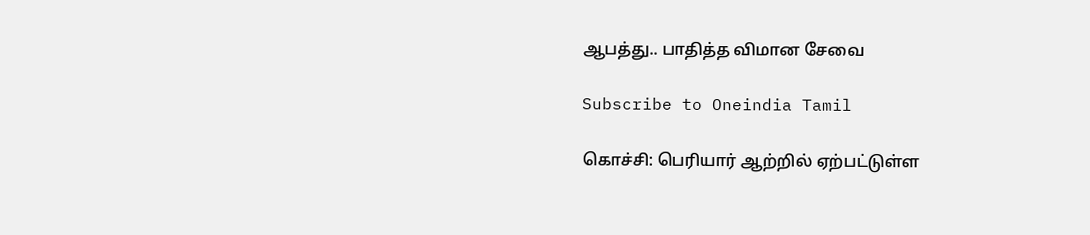ஆபத்து.. பாதித்த விமான சேவை

Subscribe to Oneindia Tamil

கொச்சி: பெரியார் ஆற்றில் ஏற்பட்டுள்ள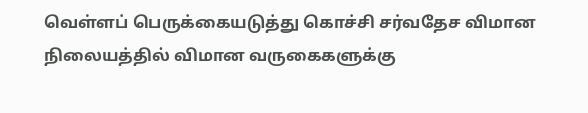வெள்ளப் பெருக்கையடுத்து கொச்சி சர்வதேச விமான நிலையத்தில் விமான வருகைகளுக்கு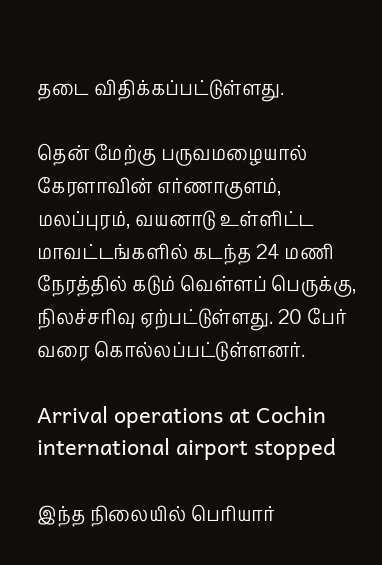தடை விதிக்கப்பட்டுள்ளது.

தென் மேற்கு பருவமழையால் கேரளாவின் எர்ணாகுளம், மலப்புரம், வயனாடு உள்ளிட்ட மாவட்டங்களில் கடந்த 24 மணி நேரத்தில் கடும் வெள்ளப் பெருக்கு, நிலச்சரிவு ஏற்பட்டுள்ளது. 20 பேர் வரை கொல்லப்பட்டுள்ளனர்.

Arrival operations at Cochin international airport stopped

இந்த நிலையில் பெரியார்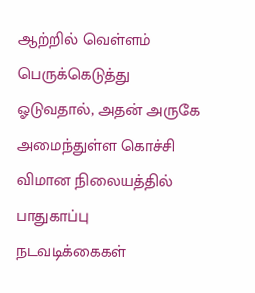ஆற்றில் வெள்ளம் பெருக்கெடுத்து ஓடுவதால், அதன் அருகே அமைந்துள்ள கொச்சி விமான நிலையத்தில் பாதுகாப்பு நடவடிக்கைகள்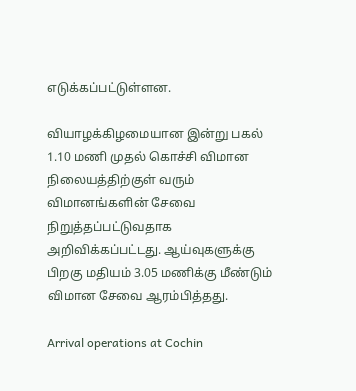எடுக்கப்பட்டுள்ளன.

வியாழக்கிழமையான இன்று பகல் 1.10 மணி முதல் கொச்சி விமான நிலையத்திற்குள் வரும் விமானங்களின் சேவை நிறுத்தப்பட்டுவதாக அறிவிக்கப்பட்டது. ஆய்வுகளுக்கு பிறகு மதியம் 3.05 மணிக்கு மீண்டும் விமான சேவை ஆரம்பித்தது.

Arrival operations at Cochin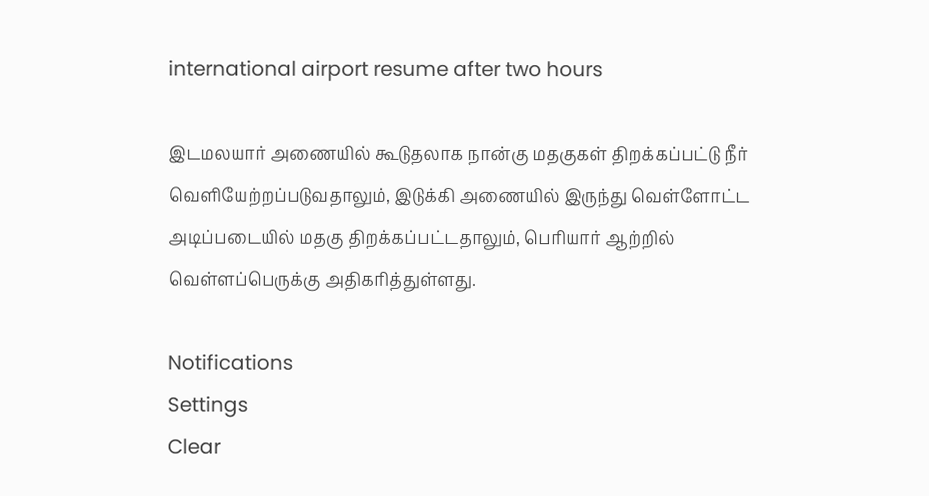international airport resume after two hours

இடமலயார் அணையில் கூடுதலாக நான்கு மதகுகள் திறக்கப்பட்டு நீர் வெளியேற்றப்படுவதாலும், இடுக்கி அணையில் இருந்து வெள்ளோட்ட அடிப்படையில் மதகு திறக்கப்பட்டதாலும், பெரியார் ஆற்றில் வெள்ளப்பெருக்கு அதிகரித்துள்ளது.

Notifications
Settings
Clear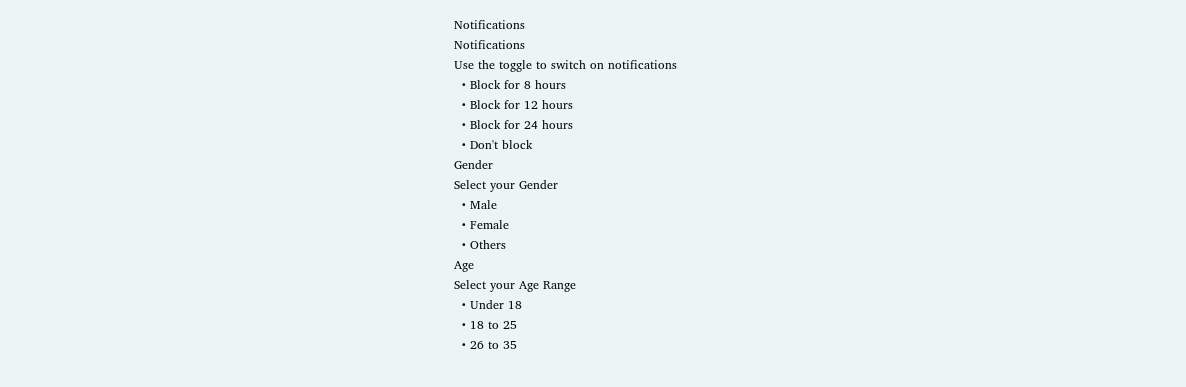Notifications
Notifications
Use the toggle to switch on notifications
  • Block for 8 hours
  • Block for 12 hours
  • Block for 24 hours
  • Don't block
Gender
Select your Gender
  • Male
  • Female
  • Others
Age
Select your Age Range
  • Under 18
  • 18 to 25
  • 26 to 35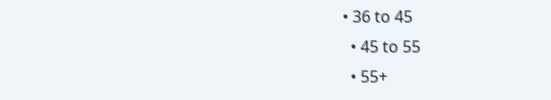• 36 to 45
  • 45 to 55
  • 55+